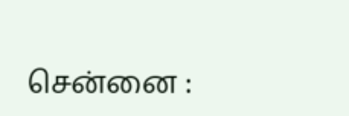சென்னை :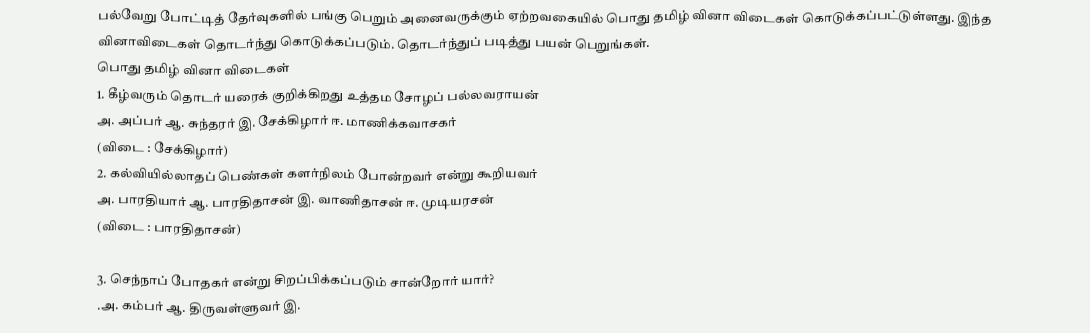பல்வேறு போட்டித் தேர்வுகளில் பங்கு பெறும் அனைவருக்கும் ஏற்றவகையில் பொது தமிழ் வினா விடைகள் கொடுக்கப்பட்டுள்ளது. இந்த வினாவிடைகள் தொடர்ந்து கொடுக்கப்படும். தொடர்ந்துப் படித்து பயன் பெறுங்கள்.
பொது தமிழ் வினா விடைகள்
1. கீழ்வரும் தொடர் யரைக் குறிக்கிறது உத்தம சோழப் பல்லவராயன்
அ. அப்பர் ஆ. சுந்தரர் இ. சேக்கிழார் ஈ. மாணிக்கவாசகர்
(விடை : சேக்கிழார்)
2. கல்வியில்லாதப் பெண்கள் களர்நிலம் போன்றவர் என்று கூறியவர்
அ. பாரதியார் ஆ. பாரதிதாசன் இ. வாணிதாசன் ஈ. முடியரசன்
(விடை : பாரதிதாசன்)

3. செந்நாப் போதகர் என்று சிறப்பிக்கப்படும் சான்றோர் யார்?
.அ. கம்பர் ஆ. திருவள்ளுவர் இ.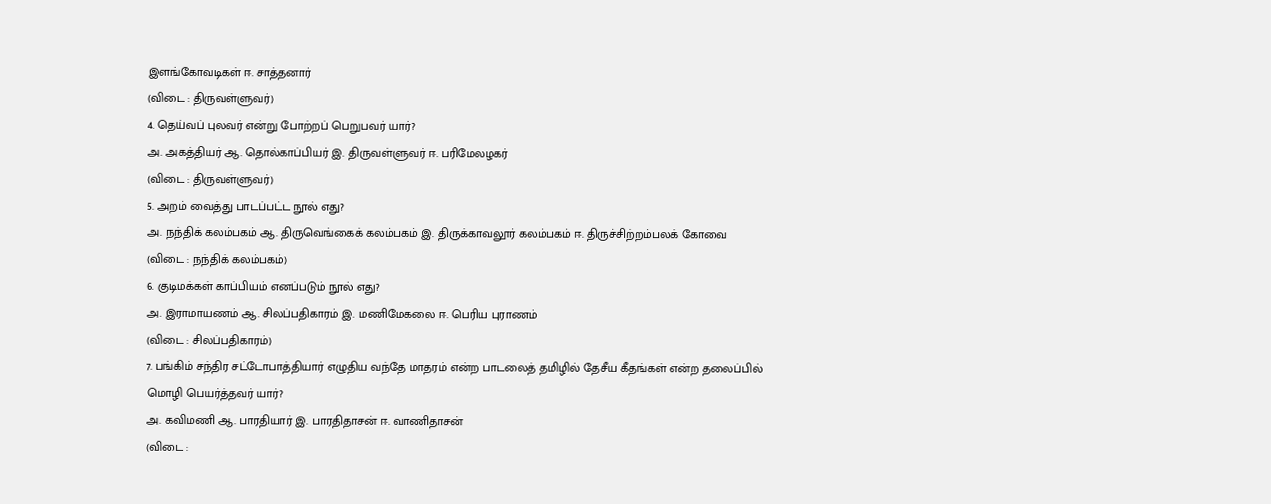இளங்கோவடிகள் ஈ. சாத்தனார்
(விடை : திருவள்ளுவர்)
4. தெய்வப் புலவர் என்று போற்றப் பெறுபவர் யார்?
அ. அகத்தியர் ஆ. தொல்காப்பியர் இ. திருவள்ளுவர் ஈ. பரிமேலழகர்
(விடை : திருவள்ளுவர்)
5. அறம் வைத்து பாடப்பட்ட நூல் எது?
அ. நந்திக் கலம்பகம் ஆ. திருவெங்கைக் கலம்பகம் இ. திருக்காவலூர் கலம்பகம் ஈ. திருச்சிற்றம்பலக் கோவை
(விடை : நந்திக் கலம்பகம்)
6. குடிமக்கள் காப்பியம் எனப்படும் நூல் எது?
அ. இராமாயணம் ஆ. சிலப்பதிகாரம் இ. மணிமேகலை ஈ. பெரிய புராணம்
(விடை : சிலப்பதிகாரம்)
7. பங்கிம் சந்திர சட்டோபாத்தியார் எழுதிய வந்தே மாதரம் என்ற பாடலைத் தமிழில் தேசீய கீதங்கள் என்ற தலைப்பில் மொழி பெயர்த்தவர் யார்?
அ. கவிமணி ஆ. பாரதியார் இ. பாரதிதாசன் ஈ. வாணிதாசன்
(விடை :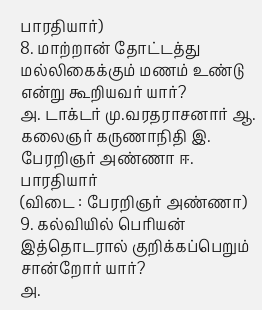பாரதியார்)
8. மாற்றான் தோட்டத்து மல்லிகைக்கும் மணம் உண்டு என்று கூறியவர் யார்?
அ. டாக்டர் மு.வரதராசனார் ஆ. கலைஞர் கருணாநிதி இ. பேரறிஞர் அண்ணா ஈ. பாரதியார்
(விடை : பேரறிஞர் அண்ணா)
9. கல்வியில் பெரியன் இத்தொடரால் குறிக்கப்பெறும் சான்றோர் யார்?
அ.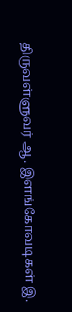திருவள்ளுவர் ஆ. இளங்கோவடிகள் இ.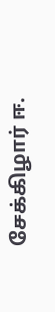சேக்கிழார் ஈ.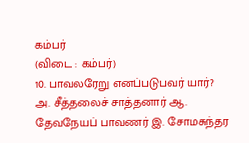கம்பர்
(விடை : கம்பர்)
10. பாவலரேறு எனப்படுபவர் யார்?
அ. சீத்தலைச் சாத்தனார் ஆ. தேவநேயப் பாவணர் இ. சோமசுந்தர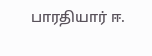பாரதியார் ஈ.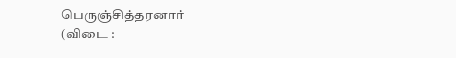பெருஞ்சித்தரனார்
(விடை :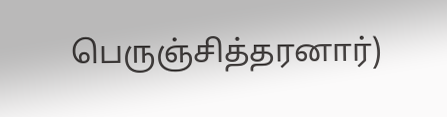பெருஞ்சித்தரனார்)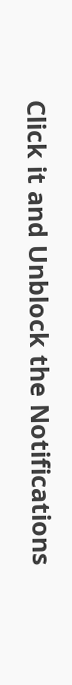Click it and Unblock the Notifications